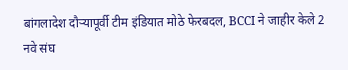बांगलादेश दौऱ्यापूर्वी टीम इंडियात मोठे फेरबदल, BCCI ने जाहीर केले 2 नवे संघ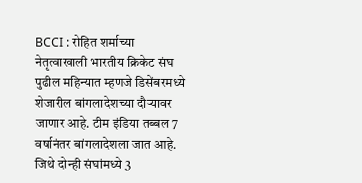BCCI : रोहित शर्माच्या नेतृत्वाखाली भारतीय क्रिकेट संघ पुढील महिन्यात म्हणजे डिसेंबरमध्ये शेजारील बांगलादेशच्या दौऱ्यावर जाणार आहे. टीम इंडिया तब्बल 7 वर्षानंतर बांगलादेशला जात आहे. जिथे दोन्ही संघांमध्ये 3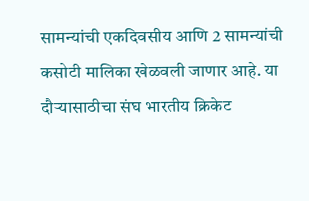सामन्यांची एकदिवसीय आणि 2 सामन्यांची कसोटी मालिका खेळवली जाणार आहे. या दौऱ्यासाठीचा संघ भारतीय क्रिकेट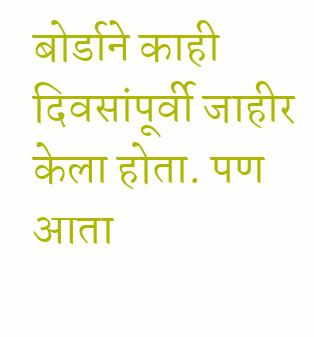बोर्डाने काही दिवसांपूर्वी जाहीर केला होता. पण आता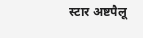स्टार अष्टपैलू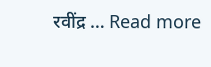रवींद्र … Read more